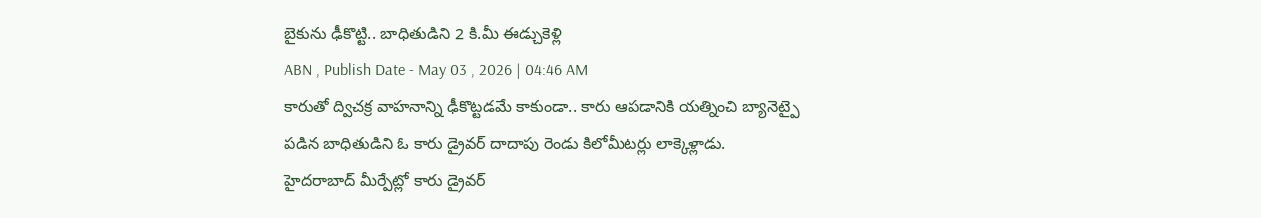బైకును ఢీకొట్టి.. బాధితుడిని 2 కి.మీ ఈడ్చుకెళ్లి
ABN , Publish Date - May 03 , 2026 | 04:46 AM
కారుతో ద్విచక్ర వాహనాన్ని ఢీకొట్టడమే కాకుండా.. కారు ఆపడానికి యత్నించి బ్యానెట్పై పడిన బాధితుడిని ఓ కారు డ్రైవర్ దాదాపు రెండు కిలోమీటర్లు లాక్కెళ్లాడు.
హైదరాబాద్ మీర్పేట్లో కారు డ్రైవర్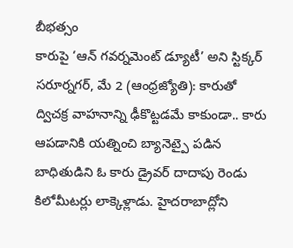బీభత్సం
కారుపై ‘ఆన్ గవర్నమెంట్ డ్యూటీ’ అని స్టిక్కర్
సరూర్నగర్, మే 2 (ఆంధ్రజ్యోతి): కారుతో ద్విచక్ర వాహనాన్ని ఢీకొట్టడమే కాకుండా.. కారు ఆపడానికి యత్నించి బ్యానెట్పై పడిన బాధితుడిని ఓ కారు డ్రైవర్ దాదాపు రెండు కిలోమీటర్లు లాక్కెళ్లాడు. హైదరాబాద్లోని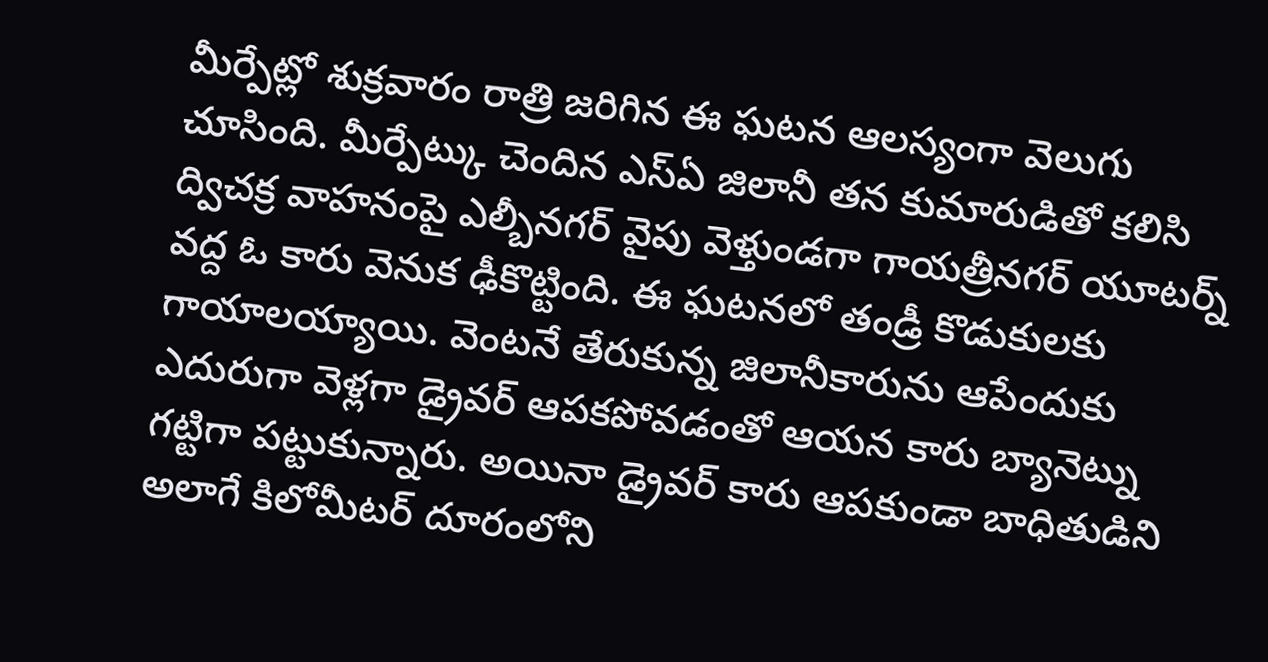మీర్పేట్లో శుక్రవారం రాత్రి జరిగిన ఈ ఘటన ఆలస్యంగా వెలుగు చూసింది. మీర్పేట్కు చెందిన ఎస్ఏ జిలానీ తన కుమారుడితో కలిసి ద్విచక్ర వాహనంపై ఎల్బీనగర్ వైపు వెళ్తుండగా గాయత్రీనగర్ యూటర్న్ వద్ద ఓ కారు వెనుక ఢీకొట్టింది. ఈ ఘటనలో తండ్రీ కొడుకులకు గాయాలయ్యాయి. వెంటనే తేరుకున్న జిలానీకారును ఆపేందుకు ఎదురుగా వెళ్లగా డ్రైవర్ ఆపకపోవడంతో ఆయన కారు బ్యానెట్ను గట్టిగా పట్టుకున్నారు. అయినా డ్రైవర్ కారు ఆపకుండా బాధితుడిని అలాగే కిలోమీటర్ దూరంలోని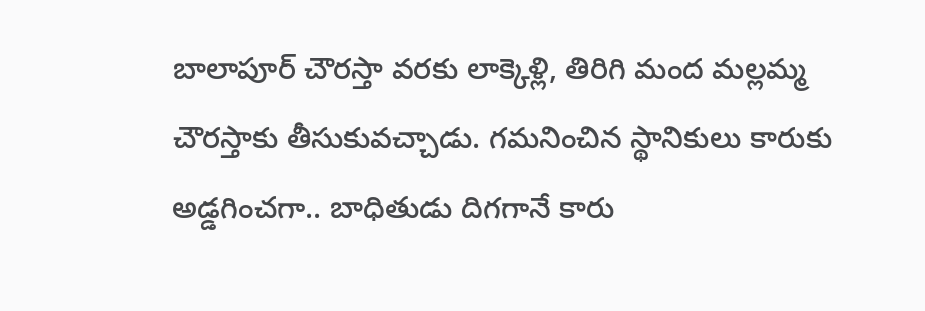బాలాపూర్ చౌరస్తా వరకు లాక్కెళ్లి, తిరిగి మంద మల్లమ్మ చౌరస్తాకు తీసుకువచ్చాడు. గమనించిన స్థానికులు కారుకు అడ్డగించగా.. బాధితుడు దిగగానే కారు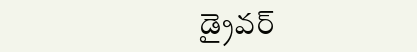డ్రైవర్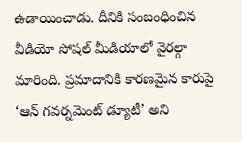ఉడాయించాడు. దీనికి సంబంధించిన వీడియో సోషల్ మీడియాలో వైరల్గా మారింది. ప్రమాదానికి కారణమైన కారుపై ‘ఆన్ గవర్నమెంట్ డ్యూటీ’ అని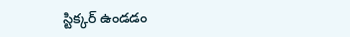స్టిక్కర్ ఉండడం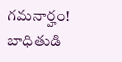గమనార్హం! బాధితుడి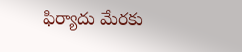ఫిర్యాదు మేరకు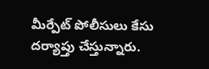మీర్పేట్ పోలీసులు కేసు దర్యాప్తు చేస్తున్నారు.